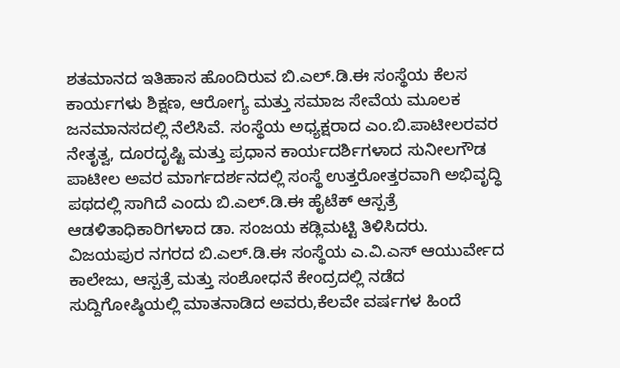ಶತಮಾನದ ಇತಿಹಾಸ ಹೊಂದಿರುವ ಬಿ.ಎಲ್.ಡಿ.ಈ ಸಂಸ್ಥೆಯ ಕೆಲಸ ಕಾರ್ಯಗಳು ಶಿಕ್ಷಣ, ಆರೋಗ್ಯ ಮತ್ತು ಸಮಾಜ ಸೇವೆಯ ಮೂಲಕ ಜನಮಾನಸದಲ್ಲಿ ನೆಲೆಸಿವೆ. ಸಂಸ್ಥೆಯ ಅಧ್ಯಕ್ಷರಾದ ಎಂ.ಬಿ.ಪಾಟೀಲರವರ ನೇತೃತ್ವ, ದೂರದೃಷ್ಟಿ ಮತ್ತು ಪ್ರಧಾನ ಕಾರ್ಯದರ್ಶಿಗಳಾದ ಸುನೀಲಗೌಡ ಪಾಟೀಲ ಅವರ ಮಾರ್ಗದರ್ಶನದಲ್ಲಿ ಸಂಸ್ಥೆ ಉತ್ತರೋತ್ತರವಾಗಿ ಅಭಿವೃದ್ಧಿ ಪಥದಲ್ಲಿ ಸಾಗಿದೆ ಎಂದು ಬಿ.ಎಲ್.ಡಿ.ಈ ಹೈಟೆಕ್ ಆಸ್ಪತ್ರೆ ಆಡಳಿತಾಧಿಕಾರಿಗಳಾದ ಡಾ. ಸಂಜಯ ಕಡ್ಲಿಮಟ್ಟಿ ತಿಳಿಸಿದರು.
ವಿಜಯಪುರ ನಗರದ ಬಿ.ಎಲ್.ಡಿ.ಈ ಸಂಸ್ಥೆಯ ಎ.ವಿ.ಎಸ್ ಆಯುರ್ವೇದ ಕಾಲೇಜು, ಆಸ್ಪತ್ರೆ ಮತ್ತು ಸಂಶೋಧನೆ ಕೇಂದ್ರದಲ್ಲಿ ನಡೆದ ಸುದ್ದಿಗೋಷ್ಠಿಯಲ್ಲಿ ಮಾತನಾಡಿದ ಅವರು,ಕೆಲವೇ ವರ್ಷಗಳ ಹಿಂದೆ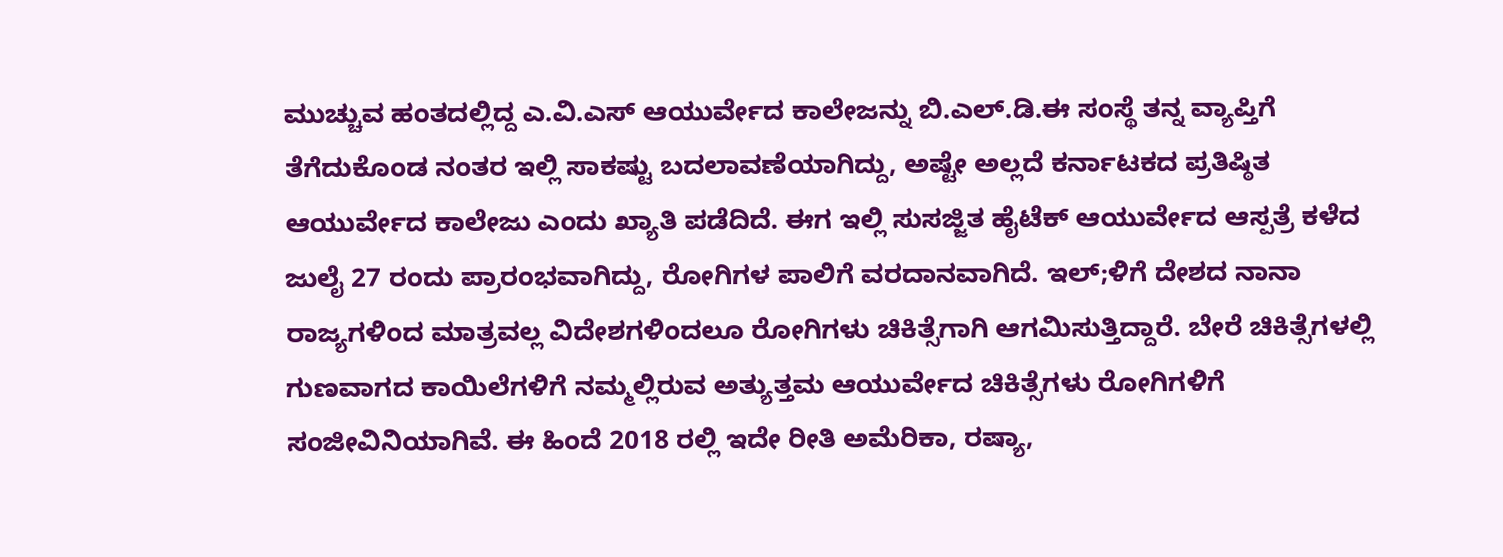ಮುಚ್ಚುವ ಹಂತದಲ್ಲಿದ್ದ ಎ.ವಿ.ಎಸ್ ಆಯುರ್ವೇದ ಕಾಲೇಜನ್ನು ಬಿ.ಎಲ್.ಡಿ.ಈ ಸಂಸ್ಥೆ ತನ್ನ ವ್ಯಾಪ್ತಿಗೆ ತೆಗೆದುಕೊಂಡ ನಂತರ ಇಲ್ಲಿ ಸಾಕಷ್ಟು ಬದಲಾವಣೆಯಾಗಿದ್ದು, ಅಷ್ಟೇ ಅಲ್ಲದೆ ಕರ್ನಾಟಕದ ಪ್ರತಿಷ್ಠಿತ ಆಯುರ್ವೇದ ಕಾಲೇಜು ಎಂದು ಖ್ಯಾತಿ ಪಡೆದಿದೆ. ಈಗ ಇಲ್ಲಿ ಸುಸಜ್ಜಿತ ಹೈಟೆಕ್ ಆಯುರ್ವೇದ ಆಸ್ಪತ್ರೆ ಕಳೆದ ಜುಲೈ 27 ರಂದು ಪ್ರಾರಂಭವಾಗಿದ್ದು, ರೋಗಿಗಳ ಪಾಲಿಗೆ ವರದಾನವಾಗಿದೆ. ಇಲ್;ಳಿಗೆ ದೇಶದ ನಾನಾ ರಾಜ್ಯಗಳಿಂದ ಮಾತ್ರವಲ್ಲ ವಿದೇಶಗಳಿಂದಲೂ ರೋಗಿಗಳು ಚಿಕಿತ್ಸೆಗಾಗಿ ಆಗಮಿಸುತ್ತಿದ್ದಾರೆ. ಬೇರೆ ಚಿಕಿತ್ಸೆಗಳಲ್ಲಿ ಗುಣವಾಗದ ಕಾಯಿಲೆಗಳಿಗೆ ನಮ್ಮಲ್ಲಿರುವ ಅತ್ಯುತ್ತಮ ಆಯುರ್ವೇದ ಚಿಕಿತ್ಸೆಗಳು ರೋಗಿಗಳಿಗೆ ಸಂಜೀವಿನಿಯಾಗಿವೆ. ಈ ಹಿಂದೆ 2018 ರಲ್ಲಿ ಇದೇ ರೀತಿ ಅಮೆರಿಕಾ, ರಷ್ಯಾ,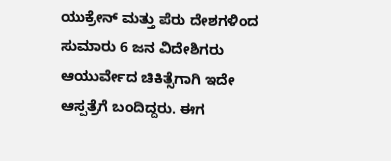ಯುಕ್ರೇನ್ ಮತ್ತು ಪೆರು ದೇಶಗಳಿಂದ ಸುಮಾರು 6 ಜನ ವಿದೇಶಿಗರು ಆಯುರ್ವೇದ ಚಿಕಿತ್ಸೆಗಾಗಿ ಇದೇ ಆಸ್ಪತ್ರೆಗೆ ಬಂದಿದ್ದರು. ಈಗ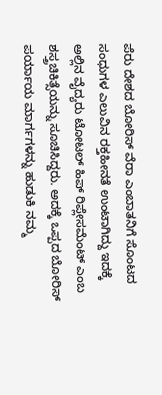ಪೆರು ದೇಶದ ಬೋರಿಸ್ ವೆರಾ ಎಂಬಾತನಿಗೆ ಸೊಂಟದ ಸಂಧುಗಳ ಎಲುವಿನ ರಕ್ತಹೀನತೆ ಉಂಟಾಗಿದ್ದು ಇದಕ್ಕೆ ಅಲ್ಲಿನ ವೈದ್ಯರು ಟೋಟಲ್ ಹಿಪ್ ರಿಪ್ಲೇಸಮೆಂಟ್ ಎಂಬ ಶಸ್ತ್ರಚಿಕಿತ್ಸೆಯನ್ನು ಸೂಚಿಸಿದ್ದರು. ಅದಕ್ಕೆ ಒಪ್ಪದ ಬೋರಿಸ್ ಪರ್ಯಾಯ ಮಾರ್ಗಗಳನ್ನು ಹುಡುಕಿ ನಮ್ಮ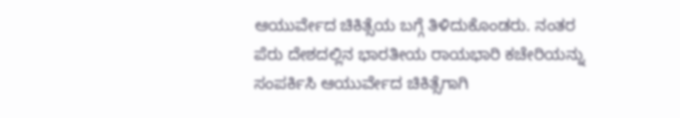ಆಯುರ್ವೇದ ಚಿಕಿತ್ಸೆಯ ಬಗ್ಗೆ ತಿಳಿದುಕೊಂಡರು. ನಂತರ ಪೆರು ದೇಶದಲ್ಲಿನ ಭಾರತೀಯ ರಾಯಭಾರಿ ಕಚೇರಿಯನ್ನು ಸಂಪರ್ಕಿಸಿ ಆಯುರ್ವೇದ ಚಿಕಿತ್ಸೆಗಾಗಿ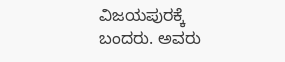ವಿಜಯಪುರಕ್ಕೆ ಬಂದರು. ಅವರು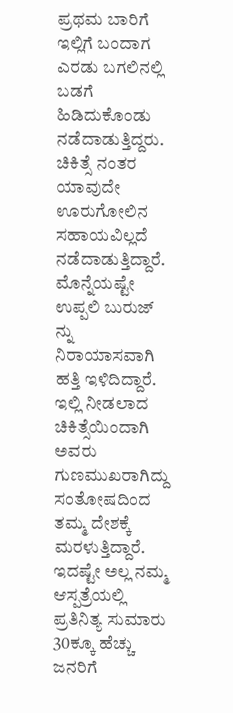ಪ್ರಥಮ ಬಾರಿಗೆ ಇಲ್ಲಿಗೆ ಬಂದಾಗ ಎರಡು ಬಗಲಿನಲ್ಲಿ ಬಡಗೆ ಹಿಡಿದುಕೊಂಡು ನಡೆದಾಡುತ್ತಿದ್ದರು. ಚಿಕಿತ್ಸೆ ನಂತರ ಯಾವುದೇ ಊರುಗೋಲಿನ ಸಹಾಯವಿಲ್ಲದೆ ನಡೆದಾಡುತ್ತಿದ್ದಾರೆ. ಮೊನ್ನೆಯಷ್ಟೇ ಉಪ್ಪಲಿ ಬುರುಜ್ ನ್ನು ನಿರಾಯಾಸವಾಗಿ ಹತ್ತಿ ಇಳಿದಿದ್ದಾರೆ. ಇಲ್ಲಿ ನೀಡಲಾದ ಚಿಕಿತ್ಸೆಯಿಂದಾಗಿ ಅವರು ಗುಣಮುಖರಾಗಿದ್ದು ಸಂತೋಷದಿಂದ ತಮ್ಮ ದೇಶಕ್ಕೆ ಮರಳುತ್ತಿದ್ದಾರೆ. ಇದಷ್ಟೇ ಅಲ್ಲ ನಮ್ಮ ಆಸ್ಪತ್ರೆಯಲ್ಲಿ ಪ್ರತಿನಿತ್ಯ ಸುಮಾರು 30ಕ್ಕೂ ಹೆಚ್ಚು ಜನರಿಗೆ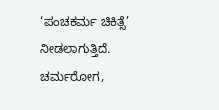‘ಪಂಚಕರ್ಮ ಚಿಕಿತ್ಸೆ’ ನೀಡಲಾಗುತ್ತಿದೆ. ಚರ್ಮರೋಗ,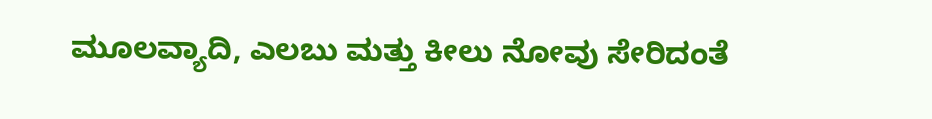ಮೂಲವ್ಯಾದಿ, ಎಲಬು ಮತ್ತು ಕೀಲು ನೋವು ಸೇರಿದಂತೆ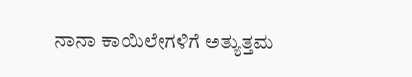ನಾನಾ ಕಾಯಿಲೇಗಳಿಗೆ ಅತ್ಯುತ್ತಮ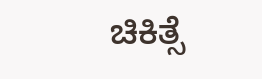ಚಿಕಿತ್ಸೆ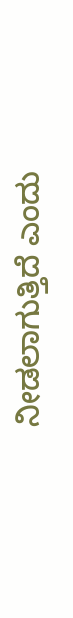ನೀಡಲಾಗುತ್ತಿದೆ ಎಂದು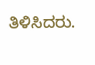ತಿಳಿಸಿದರು.